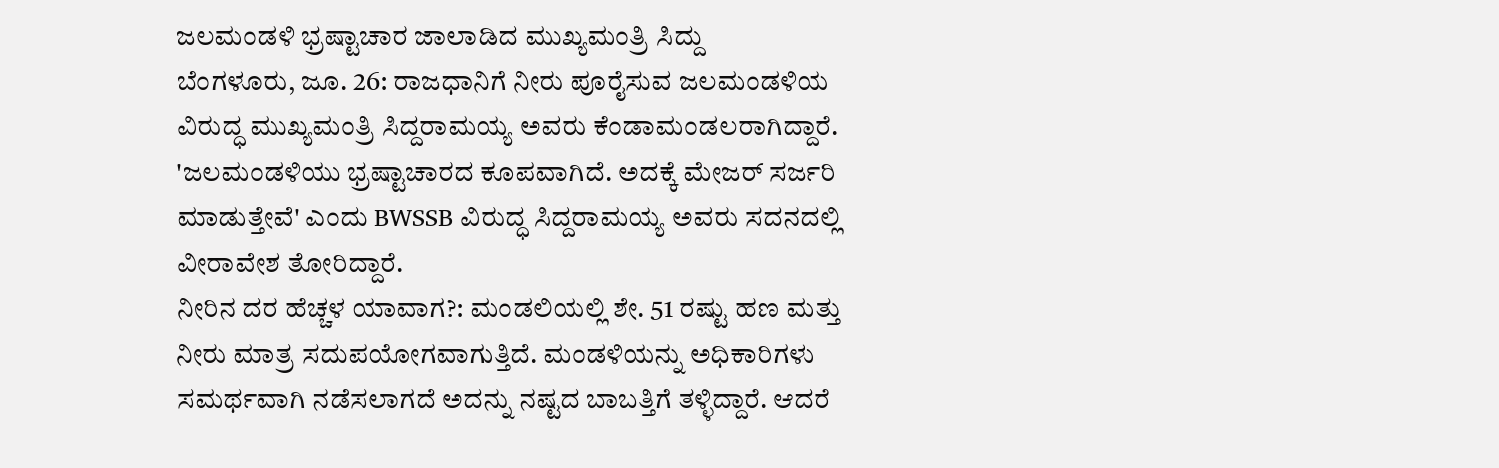ಜಲಮಂಡಳಿ ಭ್ರಷ್ಟಾಚಾರ ಜಾಲಾಡಿದ ಮುಖ್ಯಮಂತ್ರಿ ಸಿದ್ದು
ಬೆಂಗಳೂರು, ಜೂ. 26: ರಾಜಧಾನಿಗೆ ನೀರು ಪೂರೈಸುವ ಜಲಮಂಡಳಿಯ ವಿರುದ್ಧ ಮುಖ್ಯಮಂತ್ರಿ ಸಿದ್ದರಾಮಯ್ಯ ಅವರು ಕೆಂಡಾಮಂಡಲರಾಗಿದ್ದಾರೆ. 'ಜಲಮಂಡಳಿಯು ಭ್ರಷ್ಟಾಚಾರದ ಕೂಪವಾಗಿದೆ. ಅದಕ್ಕೆ ಮೇಜರ್ ಸರ್ಜರಿ ಮಾಡುತ್ತೇವೆ' ಎಂದು BWSSB ವಿರುದ್ಧ ಸಿದ್ದರಾಮಯ್ಯ ಅವರು ಸದನದಲ್ಲಿ ವೀರಾವೇಶ ತೋರಿದ್ದಾರೆ.
ನೀರಿನ ದರ ಹೆಚ್ಚಳ ಯಾವಾಗ?: ಮಂಡಲಿಯಲ್ಲಿ ಶೇ. 51 ರಷ್ಟು ಹಣ ಮತ್ತು ನೀರು ಮಾತ್ರ ಸದುಪಯೋಗವಾಗುತ್ತಿದೆ. ಮಂಡಳಿಯನ್ನು ಅಧಿಕಾರಿಗಳು ಸಮರ್ಥವಾಗಿ ನಡೆಸಲಾಗದೆ ಅದನ್ನು ನಷ್ಟದ ಬಾಬತ್ತಿಗೆ ತಳ್ಳಿದ್ದಾರೆ. ಆದರೆ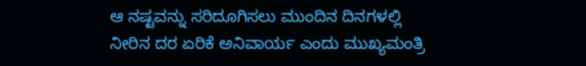ಆ ನಷ್ಟವನ್ನು ಸರಿದೂಗಿಸಲು ಮುಂದಿನ ದಿನಗಳಲ್ಲಿ ನೀರಿನ ದರ ಏರಿಕೆ ಅನಿವಾರ್ಯ ಎಂದು ಮುಖ್ಯಮಂತ್ರಿ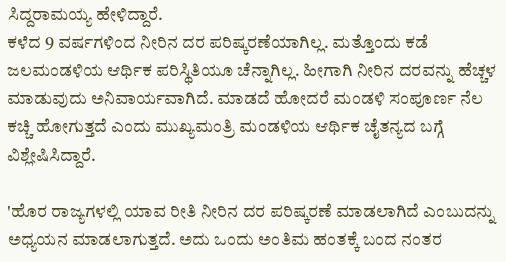ಸಿದ್ದರಾಮಯ್ಯ ಹೇಳಿದ್ದಾರೆ.
ಕಳೆದ 9 ವರ್ಷಗಳಿಂದ ನೀರಿನ ದರ ಪರಿಷ್ಕರಣೆಯಾಗಿಲ್ಲ. ಮತ್ತೊಂದು ಕಡೆ ಜಲಮಂಡಳಿಯ ಆರ್ಥಿಕ ಪರಿಸ್ಥಿತಿಯೂ ಚೆನ್ನಾಗಿಲ್ಲ. ಹೀಗಾಗಿ ನೀರಿನ ದರವನ್ನು ಹೆಚ್ಚಳ ಮಾಡುವುದು ಅನಿವಾರ್ಯವಾಗಿದೆ. ಮಾಡದೆ ಹೋದರೆ ಮಂಡಳಿ ಸಂಪೂರ್ಣ ನೆಲ ಕಚ್ಚಿ ಹೋಗುತ್ತದೆ ಎಂದು ಮುಖ್ಯಮಂತ್ರಿ ಮಂಡಳಿಯ ಆರ್ಥಿಕ ಚೈತನ್ಯದ ಬಗ್ಗೆ ವಿಶ್ಲೇಷಿಸಿದ್ದಾರೆ.

'ಹೊರ ರಾಜ್ಯಗಳಲ್ಲಿ ಯಾವ ರೀತಿ ನೀರಿನ ದರ ಪರಿಷ್ಕರಣೆ ಮಾಡಲಾಗಿದೆ ಎಂಬುದನ್ನು ಅಧ್ಯಯನ ಮಾಡಲಾಗುತ್ತದೆ. ಅದು ಒಂದು ಅಂತಿಮ ಹಂತಕ್ಕೆ ಬಂದ ನಂತರ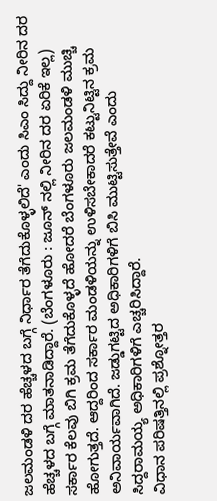ಜಲಮಂಡಳಿ ದರ ಹೆಚ್ಚಳದ ಬಗ್ಗೆ ನಿರ್ಧಾರ ತೆಗೆದುಕೊಳ್ಳಲಿದೆ' ಎಂದು ಸಿಎಂ ಸಿದ್ದು ನೀರಿನ ದರ ಹೆಚ್ಚಳದ ಬಗ್ಗೆ ಮಾತನಾಡಿದ್ದಾರೆ. (ಬೆಂಗಳೂರು : ಜೂನ್ ನಲ್ಲಿ ನೀರಿನ ದರ ಏರಿಕೆ ಇಲ್ಲ)
ಸರ್ಕಾರ ಕೆಲವು ಬಿಗಿ ಕ್ರಮ ತೆಗೆದುಕೊಳ್ಳದೆ ಹೋದರೆ ಬೆಂಗಳೂರು ಜಲಮಂಡಳಿ ಮುಚ್ಚಿ ಹೋಗುತ್ತದೆ. ಆದ್ದರಿಂದ ಸರ್ಕಾರ ಮಂಡಳಿಯನ್ನು ಉಳಿಸಬೇಕಾದರೆ ಕಟ್ಟುನಿಟ್ಟಿನ ಕ್ರಮ ಅನಿವಾರ್ಯವಾಗಿದೆ. ಜಡ್ಡುಗಟ್ಟಿದ ಅಧಿಕಾರಿಗಳಿಗೆ ಬಿಸಿ ಮುಟ್ಟಿಸುತ್ತೇವೆ ಎಂದು ಸಿದ್ದರಾಮಯ್ಯ ಅಧಿಕಾರಿಗಳಿಗೆ ಎಚ್ಚರಿಸಿದ್ದಾರೆ.
ವಿಧಾನ ಪರಿಷತ್ತಿನಲ್ಲಿ ಪ್ರಶ್ನೋತ್ತರ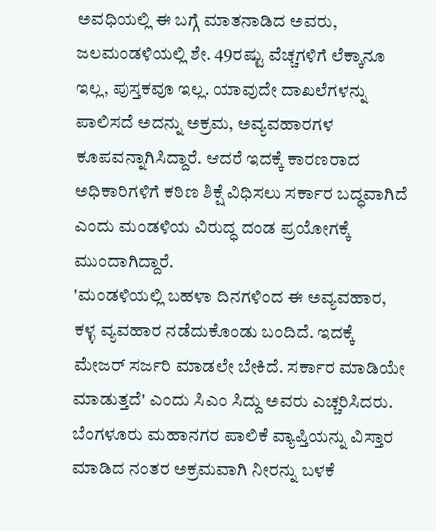ಅವಧಿಯಲ್ಲಿ ಈ ಬಗ್ಗೆ ಮಾತನಾಡಿದ ಅವರು, ಜಲಮಂಡಳಿಯಲ್ಲಿ ಶೇ. 49ರಷ್ಟು ವೆಚ್ಚಗಳಿಗೆ ಲೆಕ್ಕಾನೂ ಇಲ್ಲ, ಪುಸ್ತಕವೂ ಇಲ್ಲ. ಯಾವುದೇ ದಾಖಲೆಗಳನ್ನು ಪಾಲಿಸದೆ ಅದನ್ನು ಅಕ್ರಮ, ಅವ್ಯವಹಾರಗಳ ಕೂಪವನ್ನಾಗಿಸಿದ್ದಾರೆ. ಆದರೆ ಇದಕ್ಕೆ ಕಾರಣರಾದ ಅಧಿಕಾರಿಗಳಿಗೆ ಕಠಿಣ ಶಿಕ್ಷೆ ವಿಧಿಸಲು ಸರ್ಕಾರ ಬದ್ಧವಾಗಿದೆ ಎಂದು ಮಂಡಳಿಯ ವಿರುದ್ಧ ದಂಡ ಪ್ರಯೋಗಕ್ಕೆ ಮುಂದಾಗಿದ್ದಾರೆ.
'ಮಂಡಳಿಯಲ್ಲಿ ಬಹಳಾ ದಿನಗಳಿಂದ ಈ ಅವ್ಯವಹಾರ, ಕಳ್ಳ ವ್ಯವಹಾರ ನಡೆದುಕೊಂಡು ಬಂದಿದೆ. ಇದಕ್ಕೆ ಮೇಜರ್ ಸರ್ಜರಿ ಮಾಡಲೇ ಬೇಕಿದೆ. ಸರ್ಕಾರ ಮಾಡಿಯೇ ಮಾಡುತ್ತದೆ' ಎಂದು ಸಿಎಂ ಸಿದ್ದು ಅವರು ಎಚ್ಚರಿಸಿದರು. ಬೆಂಗಳೂರು ಮಹಾನಗರ ಪಾಲಿಕೆ ವ್ಯಾಪ್ತಿಯನ್ನು ವಿಸ್ತಾರ ಮಾಡಿದ ನಂತರ ಅಕ್ರಮವಾಗಿ ನೀರನ್ನು ಬಳಕೆ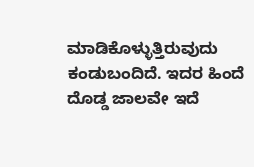ಮಾಡಿಕೊಳ್ಳುತ್ತಿರುವುದು ಕಂಡುಬಂದಿದೆ. ಇದರ ಹಿಂದೆ ದೊಡ್ಡ ಜಾಲವೇ ಇದೆ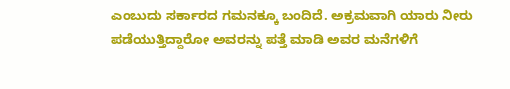ಎಂಬುದು ಸರ್ಕಾರದ ಗಮನಕ್ಕೂ ಬಂದಿದೆ. ಅಕ್ರಮವಾಗಿ ಯಾರು ನೀರು ಪಡೆಯುತ್ತಿದ್ದಾರೋ ಅವರನ್ನು ಪತ್ತೆ ಮಾಡಿ ಅವರ ಮನೆಗಳಿಗೆ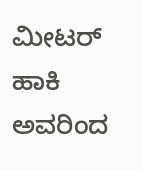ಮೀಟರ್ ಹಾಕಿ ಅವರಿಂದ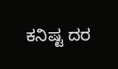ಕನಿಷ್ಟ ದರ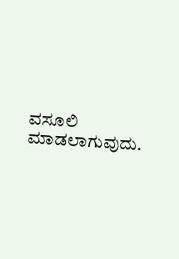ವಸೂಲಿ ಮಾಡಲಾಗುವುದು.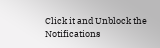Click it and Unblock the Notifications